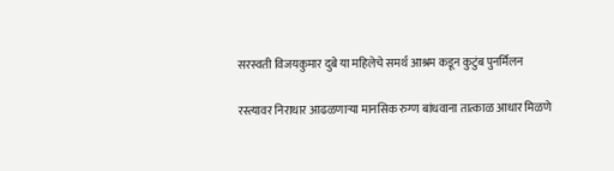सरस्वती विजयकुमार दुबे या महिलेचे समर्थ आश्रम कडून कुटुंब पुनर्मिलन

रस्त्यावर निराधार आढळणाऱ्या मानसिक रुग्ण बांधवाना तात्काळ आधार मिळणे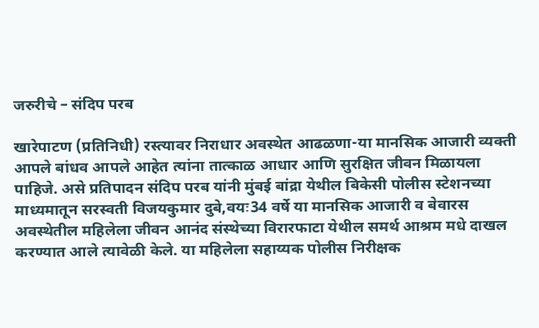जरुरीचे – संदिप परब

खारेपाटण (प्रतिनिधी) रस्त्यावर निराधार अवस्थेत आढळणा-या मानसिक आजारी व्यक्ती आपले बांधव आपले आहेत त्यांना तात्काळ आधार आणि सुरक्षित जीवन मिळायला पाहिजे. असे प्रतिपादन संदिप परब यांनी मुंबई बांद्रा येथील बिकेसी पोलीस स्टेशनच्या माध्यमातून सरस्वती विजयकुमार दुबे,वयः34 वर्षे या मानसिक आजारी व बेवारस अवस्थेतील महिलेला जीवन आनंद संस्थेच्या विरारफाटा येथील समर्थ आश्रम मधे दाखल करण्यात आले त्यावेळी केले. या महिलेला सहाय्यक पोलीस निरीक्षक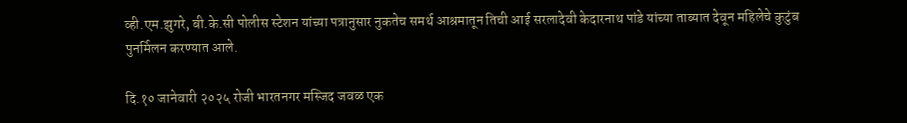व्ही.एम.झुगरे, बी.के.सी पोलीस स्टेशन यांच्या पत्रानुसार नुकतेच समर्थ आश्रमातून तिची आई सरलादेवी केदारनाथ पांडे यांच्या ताब्यात देवून महिलेचे कुटुंब पुनर्मिलन करण्यात आले.

दि.१० जानेवारी २०२५ रोजी भारतनगर मस्जिद जवळ एक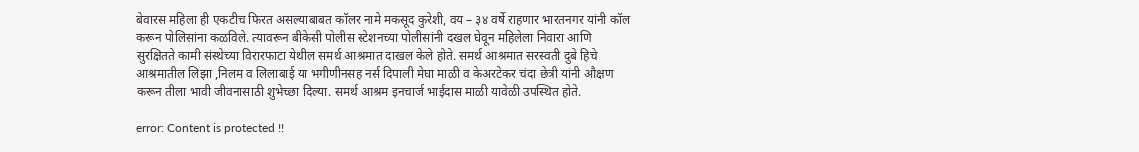बेवारस महिला ही एकटीच फिरत असल्याबाबत कॉलर नामे मकसूद कुरेशी, वय – ३४ वर्षे राहणार भारतनगर यांनी कॉल करून पोलिसांना कळविले. त्यावरून बीकेसी पोलीस स्टेशनच्या पोलीसांनी दखल घेवून महिलेला निवारा आणि सुरक्षितते कामी संस्थेच्या विरारफाटा येथील समर्थ आश्रमात दाखल केले होते. समर्थ आश्रमात सरस्वती दुबे हिचे आश्रमातील लिझा ,निलम व लिलाबाई या भगीणीनसह नर्स दिपाली मेघा माळी व केअरटेकर चंदा छेत्री यांनी औक्षण करून तीला भावी जीवनासाठी शुभेच्छा दिल्या. समर्थ आश्रम इनचार्ज भाईदास माळी यावेळी उपस्थित होते.

error: Content is protected !!